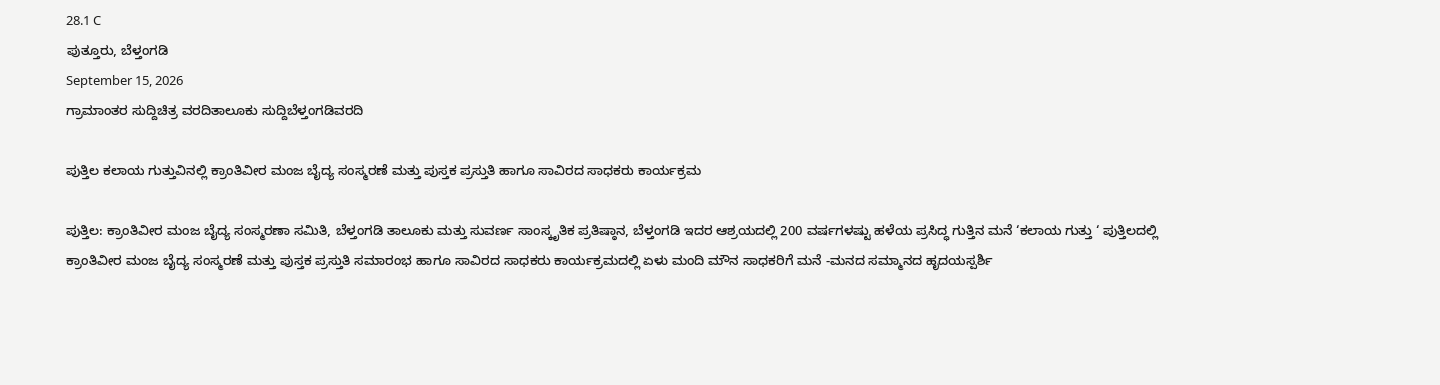28.1 C
ಪುತ್ತೂರು, ಬೆಳ್ತಂಗಡಿ
September 15, 2026
ಗ್ರಾಮಾಂತರ ಸುದ್ದಿಚಿತ್ರ ವರದಿತಾಲೂಕು ಸುದ್ದಿಬೆಳ್ತಂಗಡಿವರದಿ

ಪುತ್ತಿಲ ಕಲಾಯ ಗುತ್ತುವಿನಲ್ಲಿ ಕ್ರಾಂತಿವೀರ ಮಂಜ ಬೈದ್ಯ ಸಂಸ್ಮರಣೆ ಮತ್ತು ಪುಸ್ತಕ ಪ್ರಸ್ತುತಿ ಹಾಗೂ ಸಾವಿರದ ಸಾಧಕರು ಕಾರ್ಯಕ್ರಮ

ಪುತ್ತಿಲ: ಕ್ರಾಂತಿವೀರ ಮಂಜ ಬೈದ್ಯ ಸಂಸ್ಮರಣಾ ಸಮಿತಿ, ಬೆಳ್ತಂಗಡಿ ತಾಲೂಕು ಮತ್ತು ಸುವರ್ಣ ಸಾಂಸ್ಕೃತಿಕ ಪ್ರತಿಷ್ಠಾನ, ಬೆಳ್ತಂಗಡಿ ಇದರ ಆಶ್ರಯದಲ್ಲಿ 200 ವರ್ಷಗಳಷ್ಟು ಹಳೆಯ ಪ್ರಸಿದ್ಧ ಗುತ್ತಿನ ಮನೆ ‘ಕಲಾಯ ಗುತ್ತು ‘ ಪುತ್ತಿಲದಲ್ಲಿ ಕ್ರಾಂತಿವೀರ ಮಂಜ ಬೈದ್ಯ ಸಂಸ್ಮರಣೆ ಮತ್ತು ಪುಸ್ತಕ ಪ್ರಸ್ತುತಿ ಸಮಾರಂಭ ಹಾಗೂ ಸಾವಿರದ ಸಾಧಕರು ಕಾರ್ಯಕ್ರಮದಲ್ಲಿ ಏಳು ಮಂದಿ ಮೌನ ಸಾಧಕರಿಗೆ ಮನೆ -ಮನದ ಸಮ್ಮಾನದ ಹೃದಯಸ್ಪರ್ಶಿ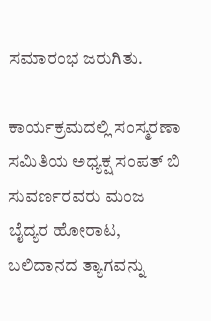ಸಮಾರಂಭ ಜರುಗಿತು.

ಕಾರ್ಯಕ್ರಮದಲ್ಲಿ ಸಂಸ್ಮರಣಾ ಸಮಿತಿಯ ಅಧ್ಯಕ್ಷ ಸಂಪತ್ ಬಿ ಸುವರ್ಣರವರು ಮಂಜ ಬೈದ್ಯರ ಹೋರಾಟ, ಬಲಿದಾನದ ತ್ಯಾಗವನ್ನು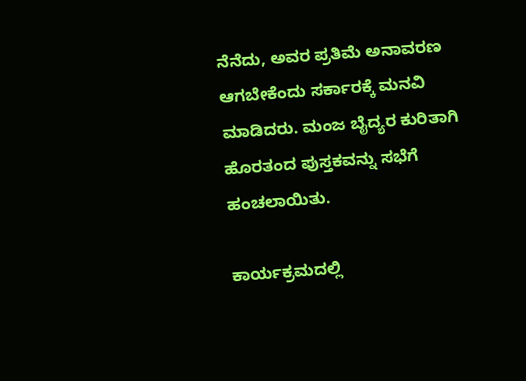ನೆನೆದು, ಅವರ ಪ್ರತಿಮೆ ಅನಾವರಣ ಆಗಬೇಕೆಂದು ಸರ್ಕಾರಕ್ಕೆ ಮನವಿ ಮಾಡಿದರು. ಮಂಜ ಬೈದ್ಯರ ಕುರಿತಾಗಿ ಹೊರತಂದ ಪುಸ್ತಕವನ್ನು ಸಭೆಗೆ ಹಂಚಲಾಯಿತು.

ಕಾರ್ಯಕ್ರಮದಲ್ಲಿ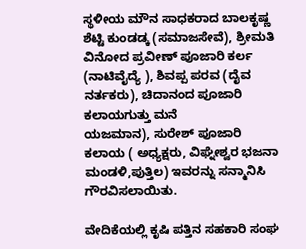ಸ್ಥಳೀಯ ಮೌನ ಸಾಧಕರಾದ ಬಾಲಕೃಷ್ಣ ಶೆಟ್ಟಿ ಕುಂಡಡ್ಕ (ಸಮಾಜಸೇವೆ), ಶ್ರೀಮತಿ ವಿನೋದ ಪ್ರವೀಣ್ ಪೂಜಾರಿ ಕರ್ಲ (ನಾಟಿವೈದ್ಯೆ ), ಶಿವಪ್ಪ ಪರವ (ದೈವ ನರ್ತಕರು), ಚಿದಾನಂದ ಪೂಜಾರಿ ಕಲಾಯಗುತ್ತು ಮನೆ
ಯಜಮಾನ), ಸುರೇಶ್ ಪೂಜಾರಿ ಕಲಾಯ ( ಅಧ್ಯಕ್ಷರು, ವಿಘ್ನೇಶ್ವರ ಭಜನಾ ಮಂಡಳಿ,ಪುತ್ತಿಲ) ಇವರನ್ನು ಸನ್ಮಾನಿಸಿ ಗೌರವಿಸಲಾಯಿತು.

ವೇದಿಕೆಯಲ್ಲಿ ಕೃಷಿ ಪತ್ತಿನ ಸಹಕಾರಿ ಸಂಘ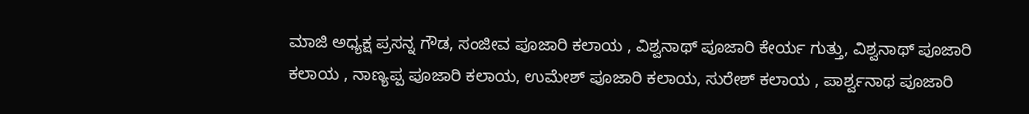ಮಾಜಿ ಅಧ್ಯಕ್ಷ ಪ್ರಸನ್ನ ಗೌಡ, ಸಂಜೀವ ಪೂಜಾರಿ ಕಲಾಯ , ವಿಶ್ವನಾಥ್ ಪೂಜಾರಿ ಕೇರ್ಯ ಗುತ್ತು, ವಿಶ್ವನಾಥ್ ಪೂಜಾರಿ ಕಲಾಯ , ನಾಣ್ಯಪ್ಪ ಪೂಜಾರಿ ಕಲಾಯ, ಉಮೇಶ್ ಪೂಜಾರಿ ಕಲಾಯ, ಸುರೇಶ್ ಕಲಾಯ , ಪಾರ್ಶ್ವನಾಥ ಪೂಜಾರಿ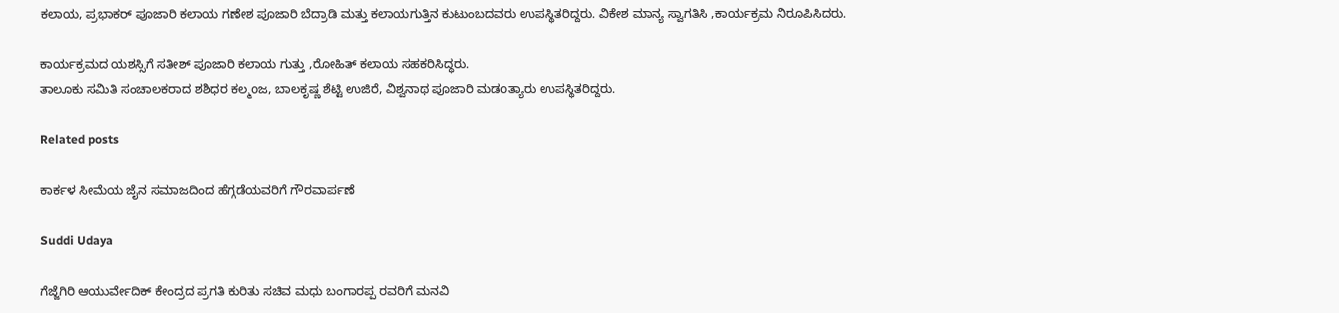ಕಲಾಯ, ಪ್ರಭಾಕರ್ ಪೂಜಾರಿ ಕಲಾಯ ಗಣೇಶ ಪೂಜಾರಿ ಬೆದ್ರಾಡಿ ಮತ್ತು ಕಲಾಯಗುತ್ತಿನ ಕುಟುಂಬದವರು ಉಪಸ್ಥಿತರಿದ್ದರು. ವಿಕೇಶ ಮಾನ್ಯ ಸ್ವಾಗತಿಸಿ ,ಕಾರ್ಯಕ್ರಮ ನಿರೂಪಿಸಿದರು.

ಕಾರ್ಯಕ್ರಮದ ಯಶಸ್ಸಿಗೆ ಸತೀಶ್ ಪೂಜಾರಿ ಕಲಾಯ ಗುತ್ತು ,ರೋಹಿತ್ ಕಲಾಯ ಸಹಕರಿಸಿದ್ಧರು.
ತಾಲೂಕು ಸಮಿತಿ ಸಂಚಾಲಕರಾದ ಶಶಿಧರ ಕಲ್ಮoಜ, ಬಾಲಕೃಷ್ಣ ಶೆಟ್ಟಿ ಉಜಿರೆ, ವಿಶ್ವನಾಥ ಪೂಜಾರಿ ಮಡoತ್ಯಾರು ಉಪಸ್ಥಿತರಿದ್ದರು.

Related posts

ಕಾರ್ಕಳ ಸೀಮೆಯ ಜೈನ ಸಮಾಜದಿಂದ ಹೆಗ್ಗಡೆಯವರಿಗೆ ಗೌರವಾರ್ಪಣೆ

Suddi Udaya

ಗೆಜ್ಜೆಗಿರಿ ಆಯುರ್ವೇದಿಕ್ ಕೇಂದ್ರದ ಪ್ರಗತಿ ಕುರಿತು ಸಚಿವ ಮಧು ಬಂಗಾರಪ್ಪ ರವರಿಗೆ ಮನವಿ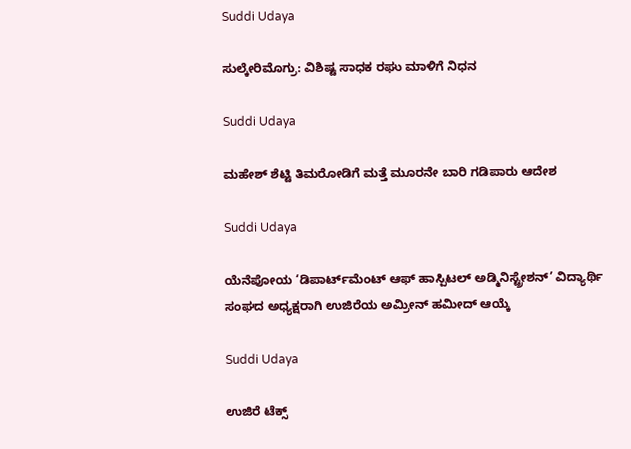Suddi Udaya

ಸುಲ್ಕೇರಿಮೊಗ್ರು: ವಿಶಿಷ್ಟ ಸಾಧಕ ರಘು ಮಾಳಿಗೆ ನಿಧನ

Suddi Udaya

ಮಹೇಶ್ ಶೆಟ್ಟಿ ತಿಮರೋಡಿಗೆ ಮತ್ತೆ ಮೂರನೇ ಬಾರಿ ಗಡಿಪಾರು ಆದೇಶ

Suddi Udaya

ಯೆನೆಪೋಯ ‘ಡಿಪಾರ್ಟ್‌ಮೆಂಟ್ ಆಫ್ ಹಾಸ್ಪಿಟಲ್ ಅಡ್ಮಿನಿಸ್ಟ್ರೇಶನ್’ ವಿದ್ಯಾರ್ಥಿ ಸಂಘದ ಅಧ್ಯಕ್ಷರಾಗಿ ಉಜಿರೆಯ ಅಮ್ರೀನ್ ಹಮೀದ್ ಆಯ್ಕೆ‌

Suddi Udaya

ಉಜಿರೆ ಟೆಕ್ಸ್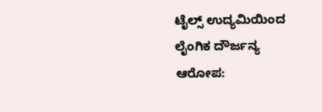ಟೈಲ್ಸ್ ಉದ್ಯಮಿಯಿಂದ ಲೈಂಗಿಕ ದೌರ್ಜನ್ಯ ಆರೋಪ: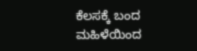ಕೆಲಸಕ್ಕೆ ಬಂದ ಮಹಿಳೆಯಿಂದ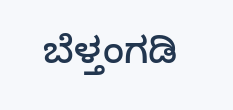ಬೆಳ್ತಂಗಡಿ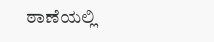ಠಾಣೆಯಲ್ಲಿ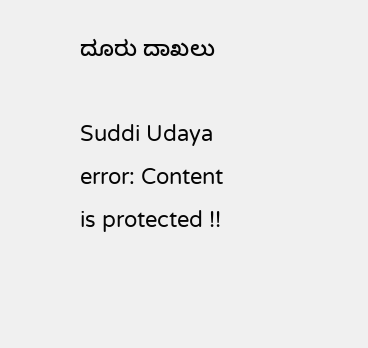ದೂರು ದಾಖಲು

Suddi Udaya
error: Content is protected !!